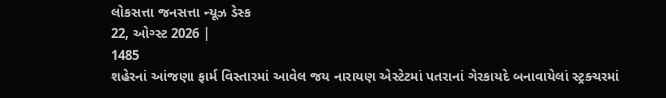લોકસત્તા જનસત્તા ન્યૂઝ ડેસ્ક
22, ઓગ્સ્ટ 2026 |
1485
શહેરનાં આંજણા ફાર્મ વિસ્તારમાં આવેલ જય નારાયણ એસ્ટેટમાં પતરાનાં ગેરકાયદે બનાવાયેલાં સ્ટ્રક્ચરમાં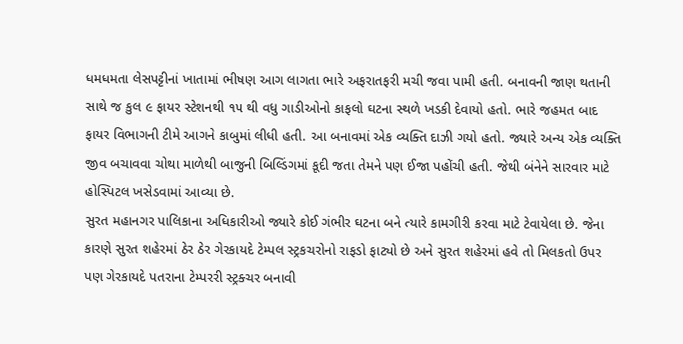ધમધમતા લેસપટ્ટીનાં ખાતામાં ભીષણ આગ લાગતા ભારે અફરાતફરી મચી જવા પામી હતી. બનાવની જાણ થતાની સાથે જ કુલ ૯ ફાયર સ્ટેશનથી ૧૫ થી વધુ ગાડીઓનો કાફલો ઘટના સ્થળે ખડકી દેવાયો હતો. ભારે જહમત બાદ ફાયર વિભાગની ટીમે આગને કાબુમાં લીધી હતી. આ બનાવમાં એક વ્યક્તિ દાઝી ગયો હતો. જ્યારે અન્ય એક વ્યક્તિ જીવ બચાવવા ચોથા માળેથી બાજુની બિલ્ડિંગમાં કૂદી જતા તેમને પણ ઈજા પહોંચી હતી. જેથી બંનેને સારવાર માટે હોસ્પિટલ ખસેડવામાં આવ્યા છે.
સુરત મહાનગર પાલિકાના અધિકારીઓ જ્યારે કોઈ ગંભીર ઘટના બને ત્યારે કામગીરી કરવા માટે ટેવાયેલા છે. જેના કારણે સુરત શહેરમાં ઠેર ઠેર ગેરકાયદે ટેમ્પલ સ્ટ્રકચરોનો રાફડો ફાટ્યો છે અને સુરત શહેરમાં હવે તો મિલકતો ઉપર પણ ગેરકાયદે પતરાના ટેમ્પરરી સ્ટ્રક્ચર બનાવી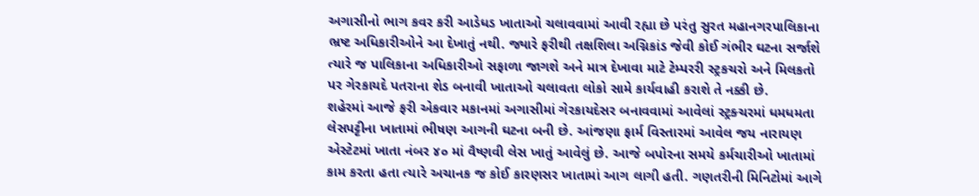અગાસીનો ભાગ કવર કરી આડેધડ ખાતાઓ ચલાવવામાં આવી રહ્યા છે પરંતુ સુરત મહાનગરપાલિકાના ભ્રષ્ટ અધિકારીઓને આ દેખાતું નથી. જ્યારે ફરીથી તક્ષશિલા અગ્નિકાંડ જેવી કોઈ ગંભીર ઘટના સર્જાશે ત્યારે જ પાલિકાના અધિકારીઓ સફાળા જાગશે અને માત્ર દેખાવા માટે ટેમ્પરરી સ્ટ્રકચરો અને મિલકતો પર ગેરકાયદે પતરાના શેડ બનાવી ખાતાઓ ચલાવતા લોકો સામે કાર્યવાહી કરાશે તે નક્કી છે.
શહેરમાં આજે ફરી એકવાર મકાનમાં અગાસીમાં ગેરકાયદેસર બનાવવામાં આવેલાં સ્ટ્રક્ચરમાં ધમધમતા લેસપટ્ટીના ખાતામાં ભીષણ આગની ઘટના બની છે. આંજણા ફાર્મ વિસ્તારમાં આવેલ જય નારાયણ એસ્ટેટમાં ખાતા નંબર ૪૦ માં વૈષ્ણવી લેસ ખાતું આવેલું છે. આજે બપોરના સમયે કર્મચારીઓ ખાતામાં કામ કરતા હતા ત્યારે અચાનક જ કોઈ કારણસર ખાતામાં આગ લાગી હતી. ગણતરીની મિનિટોમાં આગે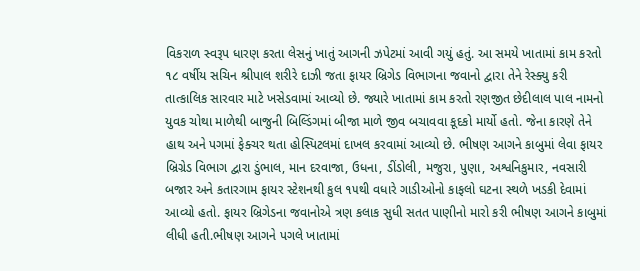વિકરાળ સ્વરૂપ ધારણ કરતા લેસનું ખાતું આગની ઝપેટમાં આવી ગયું હતું. આ સમયે ખાતામાં કામ કરતો ૧૮ વર્ષીય સચિન શ્રીપાલ શરીરે દાઝી જતા ફાયર બ્રિગેડ વિભાગના જવાનો દ્વારા તેને રેસ્ક્યુ કરી તાત્કાલિક સારવાર માટે ખસેડવામાં આવ્યો છે. જ્યારે ખાતામાં કામ કરતો રણજીત છેદીલાલ પાલ નામનો યુવક ચોથા માળેથી બાજુની બિલ્ડિંગમાં બીજા માળે જીવ બચાવવા કૂદકો માર્યો હતો. જેના કારણે તેને હાથ અને પગમાં ફેક્ચર થતા હોસ્પિટલમાં દાખલ કરવામાં આવ્યો છે. ભીષણ આગને કાબુમાં લેવા ફાયર બ્રિગ્રેડ વિભાગ દ્વારા ડુંભાલ, માન દરવાજા, ઉધના, ડીંડોલી, મજુરા, પુણા, અશ્વનિકુમાર, નવસારી બજાર અને કતારગામ ફાયર સ્ટેશનથી કુલ ૧૫થી વધારે ગાડીઓનો કાફલો ઘટના સ્થળે ખડકી દેવામાં આવ્યો હતો. ફાયર બ્રિગેડના જવાનોએ ત્રણ કલાક સુધી સતત પાણીનો મારો કરી ભીષણ આગને કાબુમાં લીધી હતી.ભીષણ આગને પગલે ખાતામાં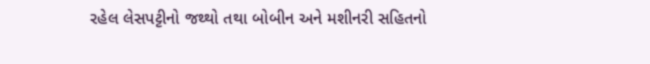રહેલ લેસપટ્ટીનો જથ્થો તથા બોબીન અને મશીનરી સહિતનો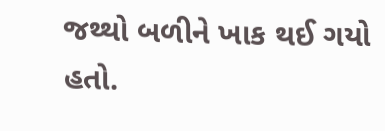જથ્થો બળીને ખાક થઈ ગયો હતો.